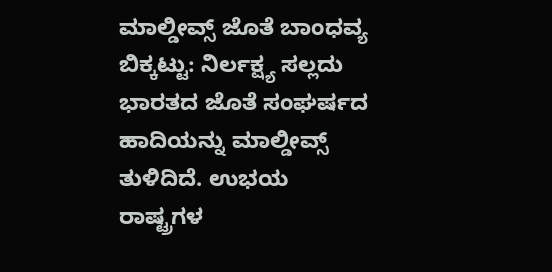ಮಾಲ್ಡೀವ್ಸ್ ಜೊತೆ ಬಾಂಧವ್ಯ ಬಿಕ್ಕಟ್ಟು: ನಿರ್ಲಕ್ಷ್ಯ ಸಲ್ಲದು ಭಾರತದ ಜೊತೆ ಸಂಘರ್ಷದ ಹಾದಿಯನ್ನು ಮಾಲ್ಡೀವ್ಸ್ ತುಳಿದಿದೆ. ಉಭಯ ರಾಷ್ಟ್ರಗಳ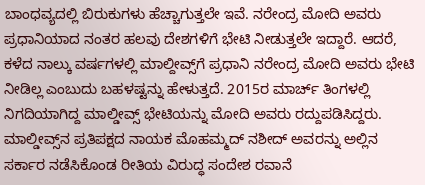ಬಾಂಧವ್ಯದಲ್ಲಿ ಬಿರುಕುಗಳು ಹೆಚ್ಚಾಗುತ್ತಲೇ ಇವೆ. ನರೇಂದ್ರ ಮೋದಿ ಅವರು ಪ್ರಧಾನಿಯಾದ ನಂತರ ಹಲವು ದೇಶಗಳಿಗೆ ಭೇಟಿ ನೀಡುತ್ತಲೇ ಇದ್ದಾರೆ. ಆದರೆ, ಕಳೆದ ನಾಲ್ಕು ವರ್ಷಗಳಲ್ಲಿ ಮಾಲ್ದೀವ್ಸ್‌ಗೆ ಪ್ರಧಾನಿ ನರೇಂದ್ರ ಮೋದಿ ಅವರು ಭೇಟಿ ನೀಡಿಲ್ಲ ಎಂಬುದು ಬಹಳಷ್ಟನ್ನು ಹೇಳುತ್ತದೆ. 2015ರ ಮಾರ್ಚ್ ತಿಂಗಳಲ್ಲಿ ನಿಗದಿಯಾಗಿದ್ದ ಮಾಲ್ಡೀವ್ಸ್ ಭೇಟಿಯನ್ನು ಮೋದಿ ಅವರು ರದ್ದುಪಡಿಸಿದ್ದರು. ಮಾಲ್ಡೀವ್ಸ್‌ನ ಪ್ರತಿಪಕ್ಷದ ನಾಯಕ ಮೊಹಮ್ಮದ್ ನಶೀದ್ ಅವರನ್ನು ಅಲ್ಲಿನ ಸರ್ಕಾರ ನಡೆಸಿಕೊಂಡ ರೀತಿಯ ವಿರುದ್ಧ ಸಂದೇಶ ರವಾನೆ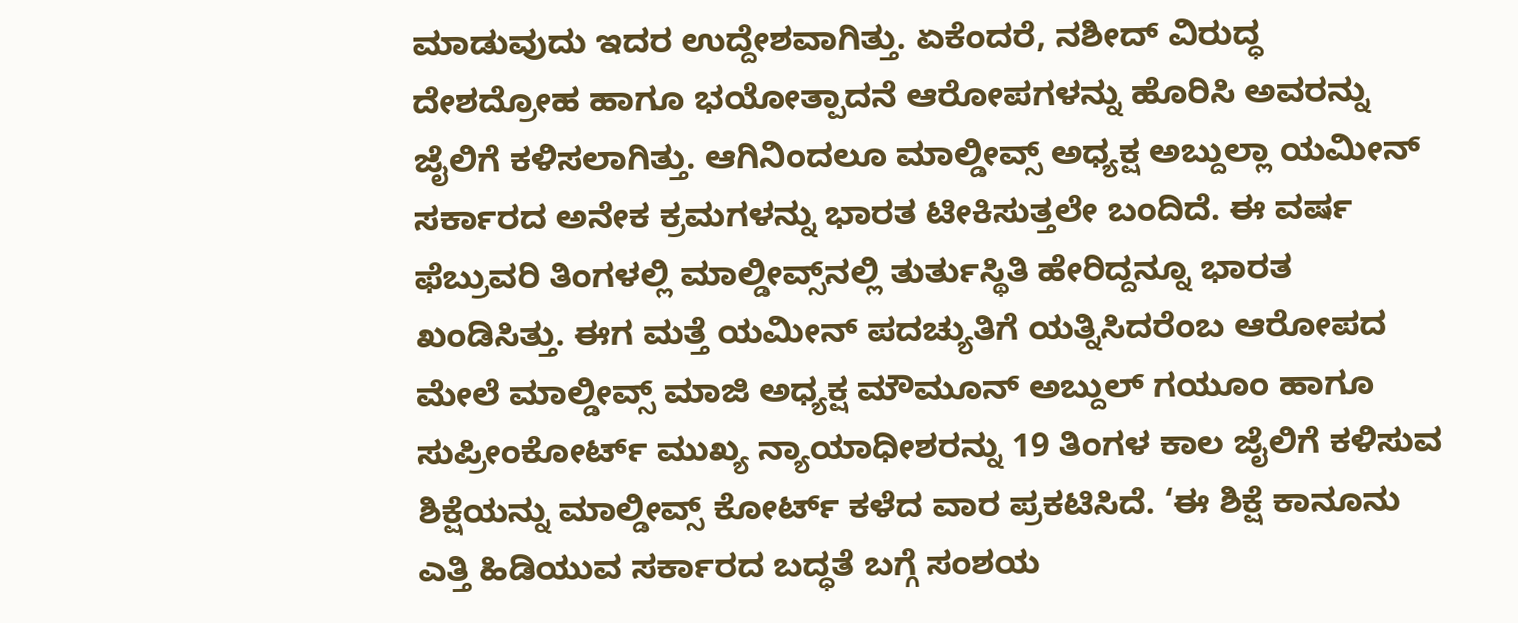ಮಾಡುವುದು ಇದರ ಉದ್ದೇಶವಾಗಿತ್ತು. ಏಕೆಂದರೆ, ನಶೀದ್ ವಿರುದ್ಧ ದೇಶದ್ರೋಹ ಹಾಗೂ ಭಯೋತ್ಪಾದನೆ ಆರೋಪಗಳನ್ನು ಹೊರಿಸಿ ಅವರನ್ನು ಜೈಲಿಗೆ ಕಳಿಸಲಾಗಿತ್ತು. ಆಗಿನಿಂದಲೂ ಮಾಲ್ಡೀವ್ಸ್ ಅಧ್ಯಕ್ಷ ಅಬ್ದುಲ್ಲಾ ಯಮೀನ್‌ ಸರ್ಕಾರದ ಅನೇಕ ಕ್ರಮಗಳನ್ನು ಭಾರತ ಟೀಕಿಸುತ್ತಲೇ ಬಂದಿದೆ. ಈ ವರ್ಷ ಫೆಬ್ರುವರಿ ತಿಂಗಳಲ್ಲಿ ಮಾಲ್ಡೀವ್ಸ್‌ನಲ್ಲಿ ತುರ್ತುಸ್ಥಿತಿ ಹೇರಿದ್ದನ್ನೂ ಭಾರತ ಖಂಡಿಸಿತ್ತು. ಈಗ ಮತ್ತೆ ಯಮೀನ್ ಪದಚ್ಯುತಿಗೆ ಯತ್ನಿಸಿದರೆಂಬ ಆರೋಪದ ಮೇಲೆ ಮಾಲ್ಡೀವ್ಸ್ ಮಾಜಿ ಅಧ್ಯಕ್ಷ ಮೌಮೂನ್ ಅಬ್ದುಲ್ ಗಯೂಂ ಹಾಗೂ ಸುಪ್ರೀಂಕೋರ್ಟ್ ಮುಖ್ಯ ನ್ಯಾಯಾಧೀಶರನ್ನು 19 ತಿಂಗಳ ಕಾಲ ಜೈಲಿಗೆ ಕಳಿಸುವ ಶಿಕ್ಷೆಯನ್ನು ಮಾಲ್ಡೀವ್ಸ್ ಕೋರ್ಟ್ ಕಳೆದ ವಾರ ಪ್ರಕಟಿಸಿದೆ. ‘ಈ ಶಿಕ್ಷೆ ಕಾನೂನು ಎತ್ತಿ ಹಿಡಿಯುವ ಸರ್ಕಾರದ ಬದ್ಧತೆ ಬಗ್ಗೆ ಸಂಶಯ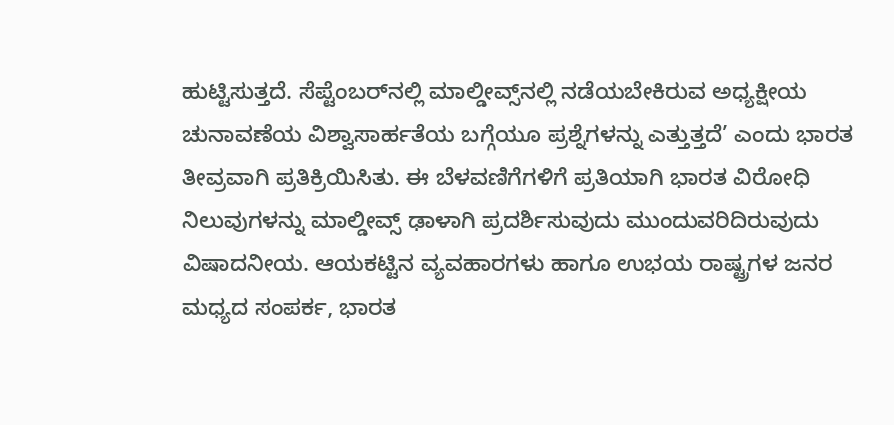ಹುಟ್ಟಿಸುತ್ತದೆ. ಸೆಪ್ಟೆಂಬರ್‌ನಲ್ಲಿ ಮಾಲ್ಡೀವ್ಸ್‌ನಲ್ಲಿ ನಡೆಯಬೇಕಿರುವ ಅಧ್ಯಕ್ಷೀಯ ಚುನಾವಣೆಯ ವಿಶ್ವಾಸಾರ್ಹತೆಯ ಬಗ್ಗೆಯೂ ಪ್ರಶ್ನೆಗಳನ್ನು ಎತ್ತುತ್ತದೆ’ ಎಂದು ಭಾರತ ತೀವ್ರವಾಗಿ ಪ್ರತಿಕ್ರಿಯಿಸಿತು. ಈ ಬೆಳವಣಿಗೆಗಳಿಗೆ ಪ್ರತಿಯಾಗಿ ಭಾರತ ವಿರೋಧಿ ನಿಲುವುಗಳನ್ನು ಮಾಲ್ಡೀವ್ಸ್ ಢಾಳಾಗಿ ಪ್ರದರ್ಶಿಸುವುದು ಮುಂದುವರಿದಿರುವುದು ವಿಷಾದನೀಯ. ಆಯಕಟ್ಟಿನ ವ್ಯವಹಾರಗಳು ಹಾಗೂ ಉಭಯ ರಾಷ್ಟ್ರಗಳ ಜನರ ಮಧ್ಯದ ಸಂಪರ್ಕ, ಭಾರತ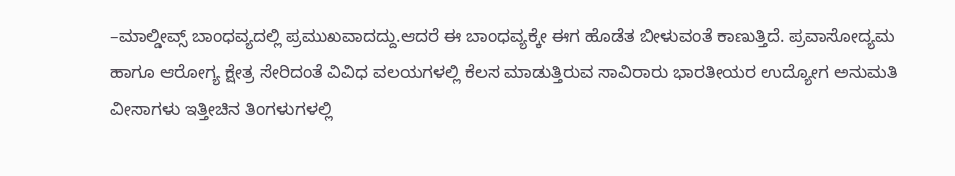–ಮಾಲ್ಡೀವ್ಸ್ ಬಾಂಧವ್ಯದಲ್ಲಿ ಪ್ರಮುಖವಾದದ್ದು.ಆದರೆ ಈ ಬಾಂಧವ್ಯಕ್ಕೇ ಈಗ ಹೊಡೆತ ಬೀಳುವಂತೆ ಕಾಣುತ್ತಿದೆ. ಪ್ರವಾಸೋದ್ಯಮ ಹಾಗೂ ಆರೋಗ್ಯ ಕ್ಷೇತ್ರ ಸೇರಿದಂತೆ ವಿವಿಧ ವಲಯಗಳಲ್ಲಿ ಕೆಲಸ ಮಾಡುತ್ತಿರುವ ಸಾವಿರಾರು ಭಾರತೀಯರ ಉದ್ಯೋಗ ಅನುಮತಿ ವೀಸಾಗಳು ಇತ್ತೀಚಿನ ತಿಂಗಳುಗಳಲ್ಲಿ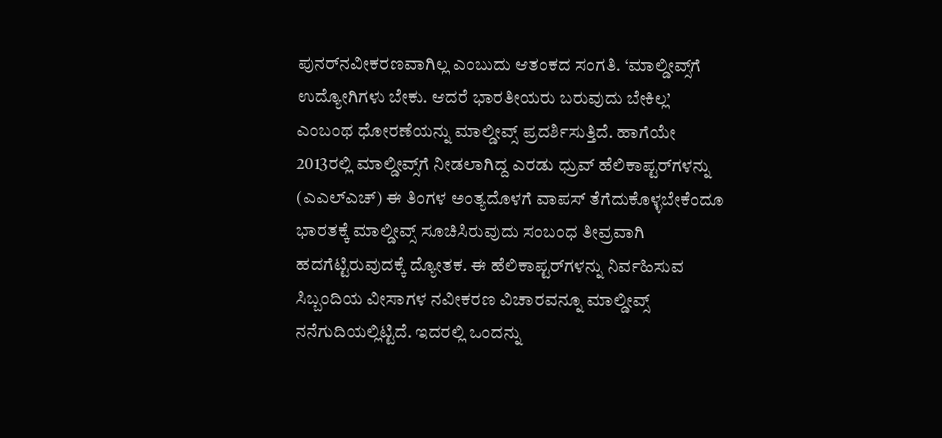ಪುನರ್‌ನವೀಕರಣವಾಗಿಲ್ಲ ಎಂಬುದು ಆತಂಕದ ಸಂಗತಿ. ‘ಮಾಲ್ಡೀವ್ಸ್‌ಗೆ ಉದ್ಯೋಗಿಗಳು ಬೇಕು. ಆದರೆ ಭಾರತೀಯರು ಬರುವುದು ಬೇಕಿಲ್ಲ’ ಎಂಬಂಥ ಧೋರಣೆಯನ್ನು ಮಾಲ್ಡೀವ್ಸ್ ಪ್ರದರ್ಶಿಸುತ್ತಿದೆ. ಹಾಗೆಯೇ 2013ರಲ್ಲಿ ಮಾಲ್ಡೀವ್ಸ್‌ಗೆ ನೀಡಲಾಗಿದ್ದ ಎರಡು ಧ್ರುವ್ ಹೆಲಿಕಾಪ್ಟರ್‌ಗಳನ್ನು (ಎಎಲ್‌ಎಚ್) ಈ ತಿಂಗಳ ಅಂತ್ಯದೊಳಗೆ ವಾಪಸ್ ತೆಗೆದುಕೊಳ್ಳಬೇಕೆಂದೂ ಭಾರತಕ್ಕೆ ಮಾಲ್ಡೀವ್ಸ್ ಸೂಚಿಸಿರುವುದು ಸಂಬಂಧ ತೀವ್ರವಾಗಿ ಹದಗೆಟ್ಟಿರುವುದಕ್ಕೆ ದ್ಯೋತಕ. ಈ ಹೆಲಿಕಾಪ್ಟರ್‌ಗಳನ್ನು ನಿರ್ವಹಿಸುವ ಸಿಬ್ಬಂದಿಯ ವೀಸಾಗಳ ನವೀಕರಣ ವಿಚಾರವನ್ನೂ ಮಾಲ್ಡೀವ್ಸ್ ನನೆಗುದಿಯಲ್ಲಿಟ್ಟಿದೆ. ಇದರಲ್ಲಿ ಒಂದನ್ನು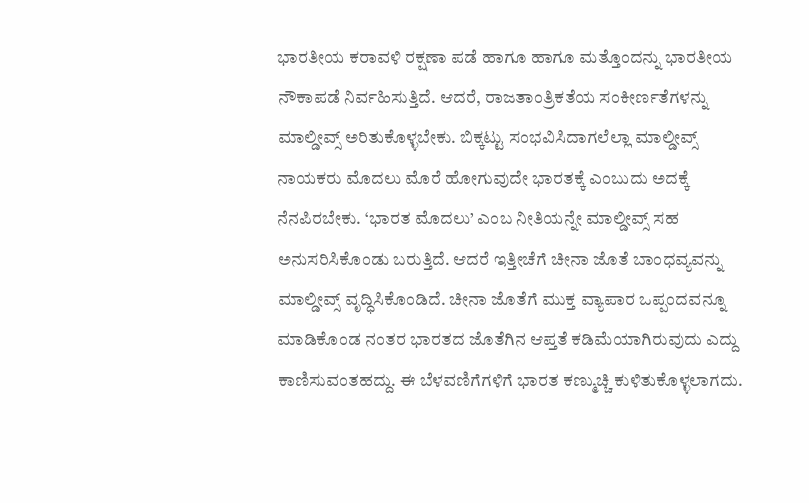ಭಾರತೀಯ ಕರಾವಳಿ ರಕ್ಷಣಾ ಪಡೆ ಹಾಗೂ ಹಾಗೂ ಮತ್ತೊಂದನ್ನು ಭಾರತೀಯ ನೌಕಾಪಡೆ ನಿರ್ವಹಿಸುತ್ತಿದೆ. ಆದರೆ, ರಾಜತಾಂತ್ರಿಕತೆಯ ಸಂಕೀರ್ಣತೆಗಳನ್ನು ಮಾಲ್ಡೀವ್ಸ್ ಅರಿತುಕೊಳ್ಳಬೇಕು. ಬಿಕ್ಕಟ್ಟು ಸಂಭವಿಸಿದಾಗಲೆಲ್ಲಾ ಮಾಲ್ಡೀವ್ಸ್ ನಾಯಕರು ಮೊದಲು ಮೊರೆ ಹೋಗುವುದೇ ಭಾರತಕ್ಕೆ ಎಂಬುದು ಅದಕ್ಕೆ ನೆನಪಿರಬೇಕು. ‘ಭಾರತ ಮೊದಲು’ ಎಂಬ ನೀತಿಯನ್ನೇ ಮಾಲ್ಡೀವ್ಸ್ ಸಹ ಅನುಸರಿಸಿಕೊಂಡು ಬರುತ್ತಿದೆ. ಆದರೆ ಇತ್ತೀಚೆಗೆ ಚೀನಾ ಜೊತೆ ಬಾಂಧವ್ಯವನ್ನು ಮಾಲ್ಡೀವ್ಸ್ ವೃದ್ಧಿಸಿಕೊಂಡಿದೆ. ಚೀನಾ ಜೊತೆಗೆ ಮುಕ್ತ ವ್ಯಾಪಾರ ಒಪ್ಪಂದವನ್ನೂ ಮಾಡಿಕೊಂಡ ನಂತರ ಭಾರತದ ಜೊತೆಗಿನ ಆಪ್ತತೆ ಕಡಿಮೆಯಾಗಿರುವುದು ಎದ್ದು ಕಾಣಿಸುವಂತಹದ್ದು. ಈ ಬೆಳವಣಿಗೆಗಳಿಗೆ ಭಾರತ ಕಣ್ಮುಚ್ಚಿ ಕುಳಿತುಕೊಳ್ಳಲಾಗದು.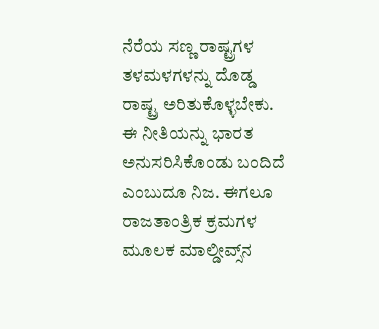ನೆರೆಯ ಸಣ್ಣ ರಾಷ್ಟ್ರಗಳ ತಳಮಳಗಳನ್ನು ದೊಡ್ಡ ರಾಷ್ಟ್ರ ಅರಿತುಕೊಳ್ಳಬೇಕು. ಈ ನೀತಿಯನ್ನು ಭಾರತ ಅನುಸರಿಸಿಕೊಂಡು ಬಂದಿದೆ ಎಂಬುದೂ ನಿಜ. ಈಗಲೂ ರಾಜತಾಂತ್ರಿಕ ಕ್ರಮಗಳ ಮೂಲಕ ಮಾಲ್ಡೀವ್ಸ್‌ನ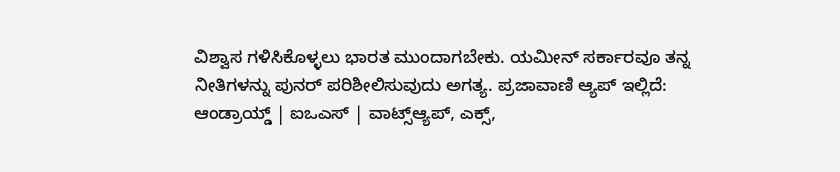ವಿಶ್ವಾಸ ಗಳಿಸಿಕೊಳ್ಳಲು ಭಾರತ ಮುಂದಾಗಬೇಕು. ಯಮೀನ್ ಸರ್ಕಾರವೂ ತನ್ನ ನೀತಿಗಳನ್ನು ಪುನರ್‍ ಪರಿಶೀಲಿಸುವುದು ಅಗತ್ಯ. ಪ್ರಜಾವಾಣಿ ಆ್ಯಪ್ ಇಲ್ಲಿದೆ: ಆಂಡ್ರಾಯ್ಡ್ | ಐಒಎಸ್ | ವಾಟ್ಸ್ಆ್ಯಪ್, ಎಕ್ಸ್,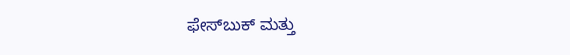ಫೇಸ್‌ಬುಕ್ ಮತ್ತು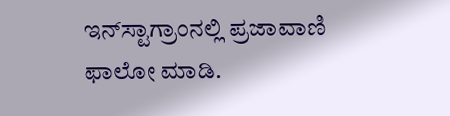ಇನ್‌ಸ್ಟಾಗ್ರಾಂನಲ್ಲಿ ಪ್ರಜಾವಾಣಿ ಫಾಲೋ ಮಾಡಿ.